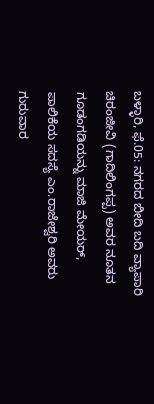ಬಳ್ಳಾರಿ, ಫೆ.05: ನಗರದ ಬೀದಿ ಬದಿ ವ್ಯಾಪಾರಿ ಚಿರಂಜೀವಿ (ಗಾದಿಲಿಂಗಪ್ಪ) ಅವರ ನೂತನ ಗೂಡಂಗಡಿಯನ್ನು ಮಾಜಿ ಮೇಯರ್, ಪಾಲಿಕೆಯ ಸದಸ್ಯೆ ಎಂ.ರಾಜೇಶ್ವರಿ ಅವರು ಗುರುವಾರ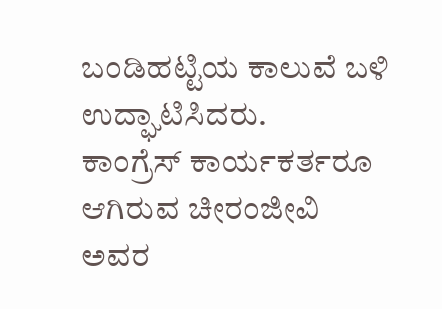ಬಂಡಿಹಟ್ಟಿಯ ಕಾಲುವೆ ಬಳಿ ಉದ್ಘಾಟಿಸಿದರು.
ಕಾಂಗ್ರೆಸ್ ಕಾರ್ಯಕರ್ತರೂ ಆಗಿರುವ ಚೀರಂಜೀವಿ ಅವರ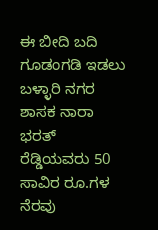ಈ ಬೀದಿ ಬದಿ ಗೂಡಂಗಡಿ ಇಡಲು ಬಳ್ಳಾರಿ ನಗರ ಶಾಸಕ ನಾರಾ ಭರತ್ ರೆಡ್ಡಿಯವರು 50 ಸಾವಿರ ರೂ.ಗಳ ನೆರವು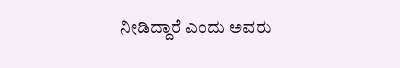ನೀಡಿದ್ದಾರೆ ಎಂದು ಅವರು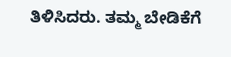ತಿಳಿಸಿದರು. ತಮ್ಮ ಬೇಡಿಕೆಗೆ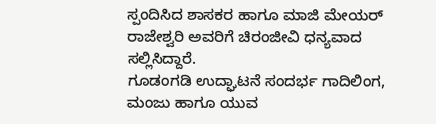ಸ್ಪಂದಿಸಿದ ಶಾಸಕರ ಹಾಗೂ ಮಾಜಿ ಮೇಯರ್ ರಾಜೇಶ್ವರಿ ಅವರಿಗೆ ಚಿರಂಜೀವಿ ಧನ್ಯವಾದ ಸಲ್ಲಿಸಿದ್ದಾರೆ.
ಗೂಡಂಗಡಿ ಉದ್ಘಾಟನೆ ಸಂದರ್ಭ ಗಾದಿಲಿಂಗ, ಮಂಜು ಹಾಗೂ ಯುವ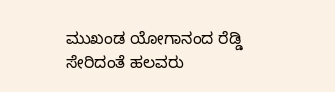ಮುಖಂಡ ಯೋಗಾನಂದ ರೆಡ್ಡಿ ಸೇರಿದಂತೆ ಹಲವರು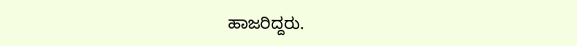ಹಾಜರಿದ್ದರು.